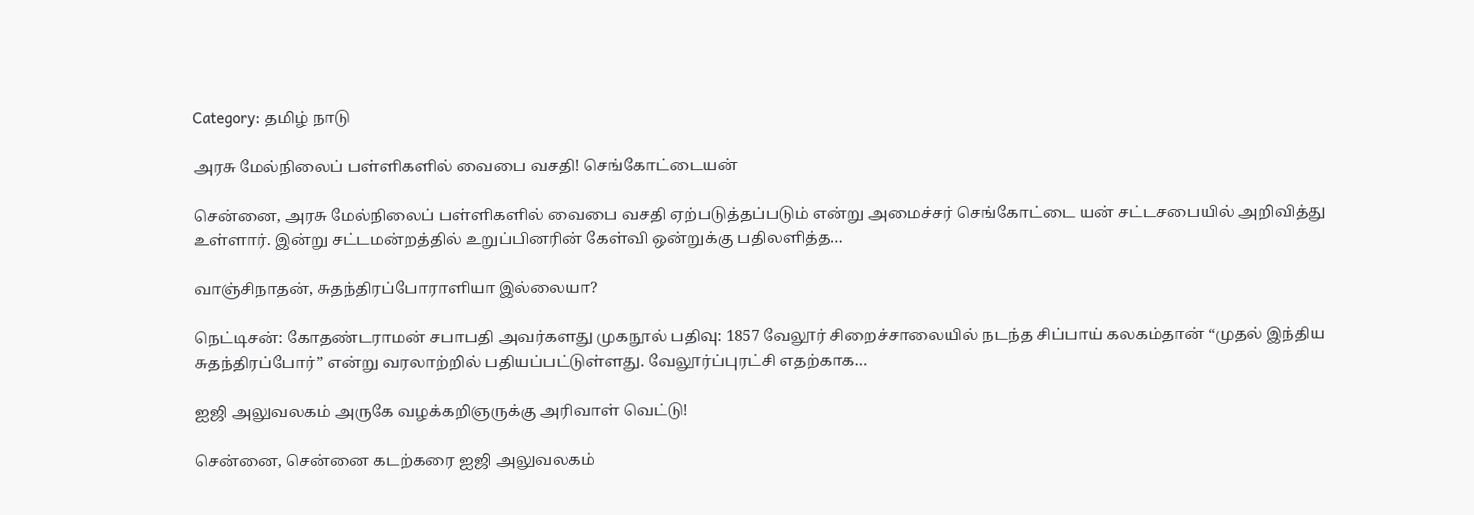Category: தமிழ் நாடு

அரசு மேல்நிலைப் பள்ளிகளில் வைபை வசதி! செங்கோட்டையன்

சென்னை, அரசு மேல்நிலைப் பள்ளிகளில் வைபை வசதி ஏற்படுத்தப்படும் என்று அமைச்சர் செங்கோட்டை யன் சட்டசபையில் அறிவித்து உள்ளார். இன்று சட்டமன்றத்தில் உறுப்பினரின் கேள்வி ஒன்றுக்கு பதிலளித்த…

வாஞ்சிநாதன், சுதந்திரப்போராளியா இல்லையா?

நெட்டிசன்: கோதண்டராமன் சபாபதி அவர்களது முகநூல் பதிவு: 1857 வேலூர் சிறைச்சாலையில் நடந்த சிப்பாய் கலகம்தான் “முதல் இந்திய சுதந்திரப்போர்” என்று வரலாற்றில் பதியப்பட்டுள்ளது. வேலூர்ப்புரட்சி எதற்காக…

ஐஜி அலுவலகம் அருகே வழக்கறிஞருக்கு அரிவாள் வெட்டு!

சென்னை, சென்னை கடற்கரை ஐஜி அலுவலகம்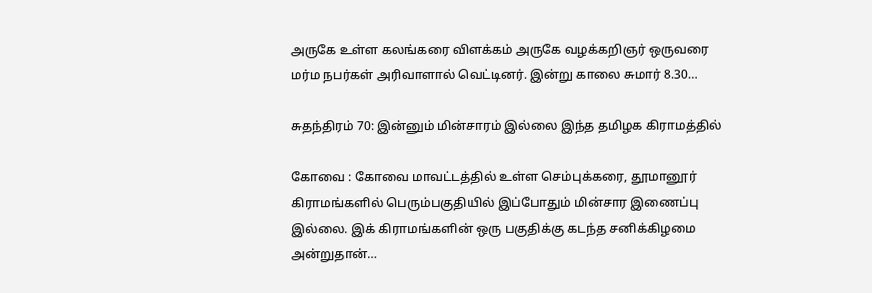அருகே உள்ள கலங்கரை விளக்கம் அருகே வழக்கறிஞர் ஒருவரை மர்ம நபர்கள் அரிவாளால் வெட்டினர். இன்று காலை சுமார் 8.30…

சுதந்திரம் 70: இன்னும் மின்சாரம் இல்லை இந்த தமிழக கிராமத்தில்

கோவை : கோவை மாவட்டத்தில் உள்ள செம்புக்கரை, தூமானூர் கிராமங்களில் பெரும்பகுதியில் இப்போதும் மின்சார இணைப்பு இல்லை. இக் கிராமங்களின் ஒரு பகுதிக்கு கடந்த சனிக்கிழமை அன்றுதான்…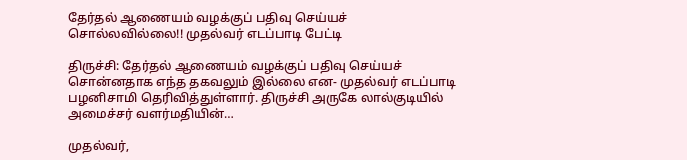தேர்தல் ஆணையம் வழக்குப் பதிவு செய்யச் சொல்லவில்லை!! முதல்வர் எடப்பாடி பேட்டி

திருச்சி: தேர்தல் ஆணையம் வழக்குப் பதிவு செய்யச் சொன்னதாக எந்த தகவலும் இல்லை என- முதல்வர் எடப்பாடி பழனிசாமி தெரிவித்துள்ளார். திருச்சி அருகே லால்குடியில் அமைச்சர் வளர்மதியின்…

முதல்வர்,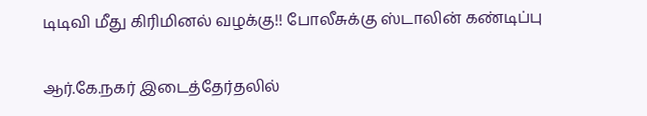டிடிவி மீது கிரிமினல் வழக்கு!! போலீசுக்கு ஸ்டாலின் கண்டிப்பு

ஆர்.கே.நகர் இடைத்தேர்தலில்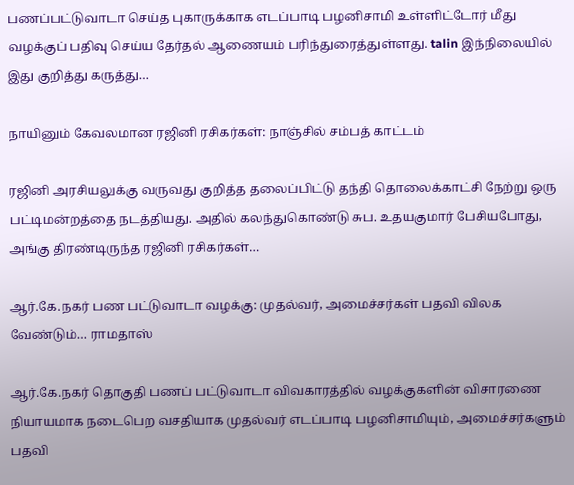பணப்பட்டுவாடா செய்த புகாருக்காக எடப்பாடி பழனிசாமி உள்ளிட்டோர் மீது வழக்குப் பதிவு செய்ய தேர்தல் ஆணையம் பரிந்துரைத்துள்ளது. talin இந்நிலையில் இது குறித்து கருத்து…

நாயினும் கேவலமான ரஜினி ரசிகர்கள்: நாஞ்சில் சம்பத் காட்டம்

ரஜினி அரசியலுக்கு வருவது குறித்த தலைப்பிட்டு தந்தி தொலைக்காட்சி நேற்று ஒரு பட்டிமன்றத்தை நடத்தியது. அதில் கலந்துகொண்டு சுப. உதயகுமார் பேசியபோது, அங்கு திரண்டிருந்த ரஜினி ரசிகர்கள்…

ஆர்.கே.நகர் பண பட்டுவாடா வழக்கு: முதல்வர், அமைச்சர்கள் பதவி விலக வேண்டும்… ராமதாஸ்

ஆர்.கே.நகர் தொகுதி பணப் பட்டுவாடா விவகாரத்தில் வழக்குகளின் விசாரணை நியாயமாக நடைபெற வசதியாக முதல்வர் எடப்பாடி பழனிசாமியும், அமைச்சர்களும் பதவி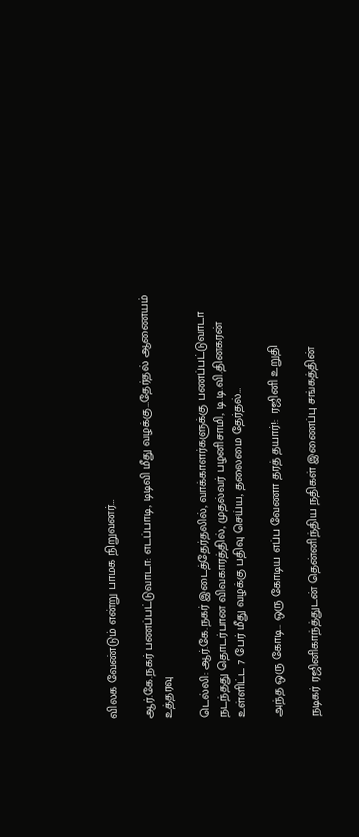விலக வேண்டும் என்று பாமக நிறுவனர்…

ஆர்.கே.நகர் பணப்பட்டுவாடா: எடப்பாடி, டிடிவி மீது வழக்கு…தேர்தல் ஆணையம் உத்தரவு

டெல்லி: ஆர்.கே.நகர் இடைத்தேர்தலில், வாக்காளர்களுக்கு பணப்பட்டுவாடா நடந்தது தொடர்பான விவகாரத்தில், முதல்வர் பழனிசாமி, டி.டி.வி.தினகரன் உள்ளிட்ட 7 பேர் மீது வழக்கு பதிவு செய்ய, தலைமை தேர்தல்…

அந்த ஒரு கோடி.. ஒரு கோடிய எப்ப வேணா தரத் தயார்!:  ரஜினி உறுதி

நடிகர் ரஜினிகாந்த்துடன் தென்னிந்திய நதிகள் இணைப்பு சங்கத்தின்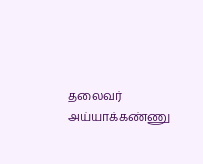தலைவர் அய்யாக்கண்ணு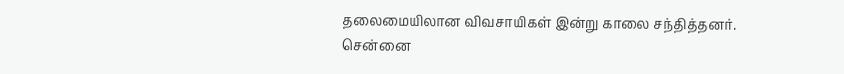தலைமையிலான விவசாயிகள் இன்று காலை சந்தித்தனர். சென்னை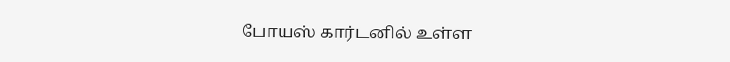போயஸ் கார்டனில் உள்ள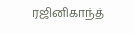ரஜினிகாந்த்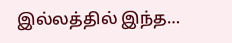இல்லத்தில் இந்த…